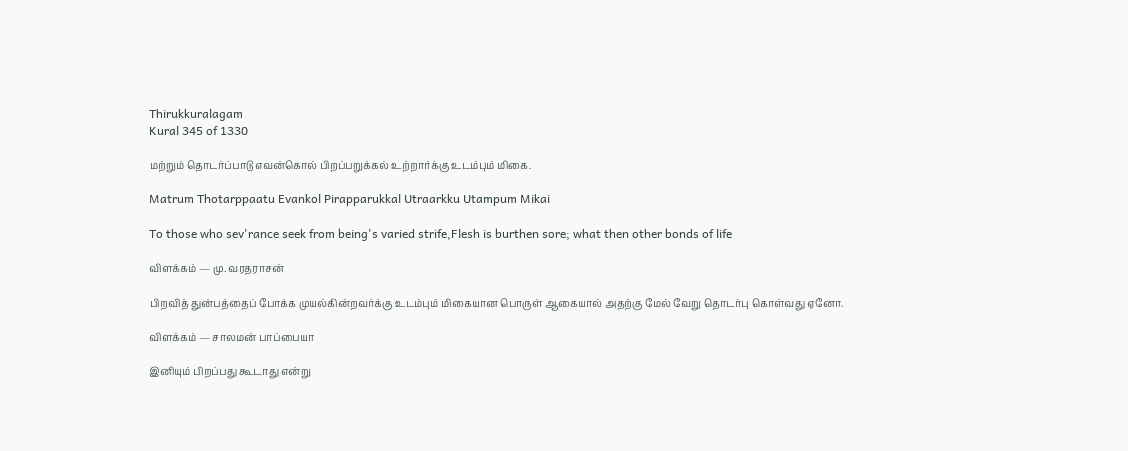Thirukkuralagam
Kural 345 of 1330

மற்றும் தொடர்ப்பாடு எவன்கொல் பிறப்பறுக்கல் உற்றார்க்கு உடம்பும் மிகை.

Matrum Thotarppaatu Evankol Pirapparukkal Utraarkku Utampum Mikai

To those who sev'rance seek from being's varied strife,Flesh is burthen sore; what then other bonds of life

விளக்கம் — மு. வரதராசன்

பிறவித் துன்பத்தைப் போக்க முயல்கின்றவர்க்கு உடம்பும் மிகையான பொருள் ஆகையால் அதற்கு மேல் வேறு தொடர்பு கொள்வது ஏனோ.

விளக்கம் — சாலமன் பாப்பையா

இனியும் பிறப்பது கூடாது என்று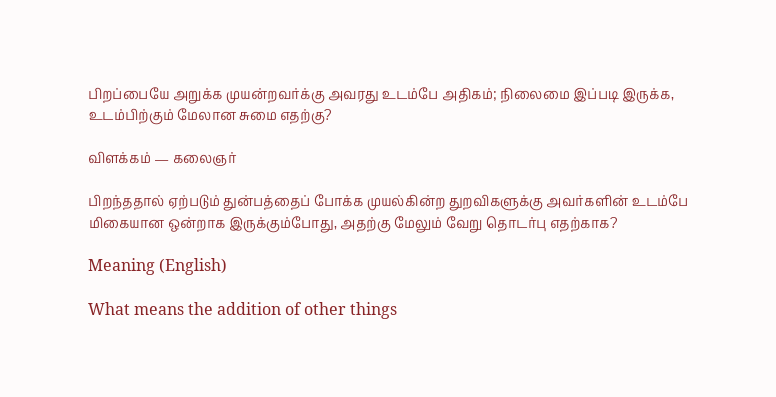பிறப்பை‌யே அறுக்க முயன்றவர்க்கு அவரது உடம்பே அதிகம்; நிலைமை இப்படி இருக்க, உடம்பிற்கும் மேலான சுமை எதற்கு?

விளக்கம் — கலைஞர்

பிறந்ததால் ஏற்படும் துன்பத்தைப் போக்க முயல்கின்ற துறவிகளுக்கு அவர்களின் உடம்பே மிகையான ஒன்றாக இருக்கும்போது, அதற்கு மேலும் வேறு தொடர்பு எதற்காக?

Meaning (English)

What means the addition of other things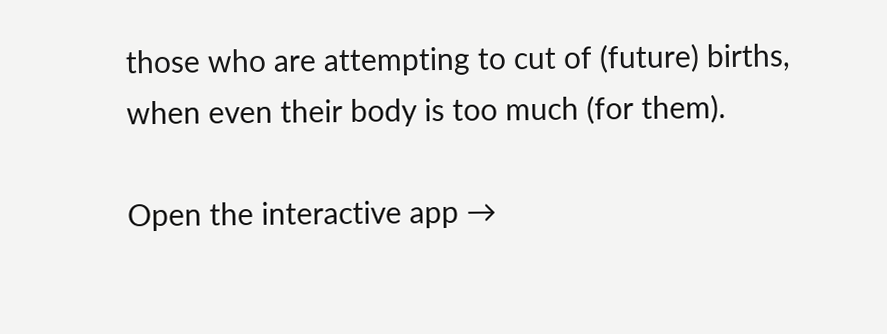those who are attempting to cut of (future) births, when even their body is too much (for them).

Open the interactive app →